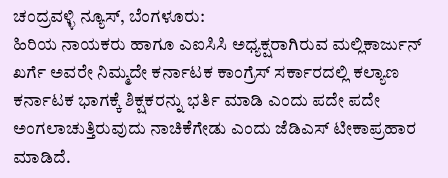ಚಂದ್ರವಳ್ಳಿ ನ್ಯೂಸ್, ಬೆಂಗಳೂರು:
ಹಿರಿಯ ನಾಯಕರು ಹಾಗೂ ಎಐಸಿಸಿ ಅಧ್ಯಕ್ಷರಾಗಿರುವ ಮಲ್ಲಿಕಾರ್ಜುನ್ ಖರ್ಗೆ ಅವರೇ ನಿಮ್ಮದೇ ಕರ್ನಾಟಕ ಕಾಂಗ್ರೆಸ್ ಸರ್ಕಾರದಲ್ಲಿ ಕಲ್ಯಾಣ ಕರ್ನಾಟಕ ಭಾಗಕ್ಕೆ ಶಿಕ್ಷಕರನ್ನು ಭರ್ತಿ ಮಾಡಿ ಎಂದು ಪದೇ ಪದೇ ಅಂಗಲಾಚುತ್ತಿರುವುದು ನಾಚಿಕೆಗೇಡು ಎಂದು ಜೆಡಿಎಸ್ ಟೀಕಾಪ್ರಹಾರ ಮಾಡಿದೆ.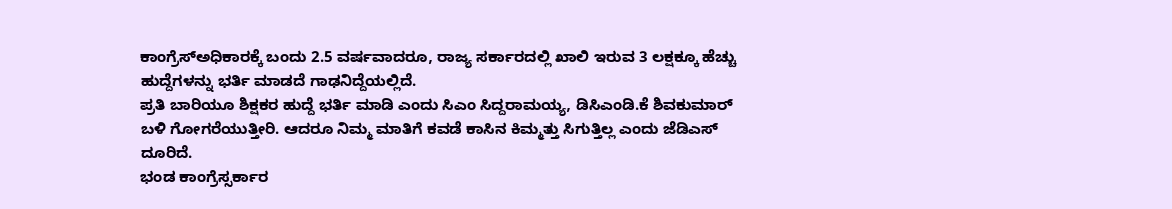ಕಾಂಗ್ರೆಸ್ಅಧಿಕಾರಕ್ಕೆ ಬಂದು 2.5 ವರ್ಷವಾದರೂ, ರಾಜ್ಯ ಸರ್ಕಾರದಲ್ಲಿ ಖಾಲಿ ಇರುವ 3 ಲಕ್ಷಕ್ಕೂ ಹೆಚ್ಚು ಹುದ್ದೆಗಳನ್ನು ಭರ್ತಿ ಮಾಡದೆ ಗಾಢನಿದ್ದೆಯಲ್ಲಿದೆ.
ಪ್ರತಿ ಬಾರಿಯೂ ಶಿಕ್ಷಕರ ಹುದ್ದೆ ಭರ್ತಿ ಮಾಡಿ ಎಂದು ಸಿಎಂ ಸಿದ್ದರಾಮಯ್ಯ, ಡಿಸಿಎಂಡಿ.ಕೆ ಶಿವಕುಮಾರ್ ಬಳಿ ಗೋಗರೆಯುತ್ತೀರಿ. ಆದರೂ ನಿಮ್ಮ ಮಾತಿಗೆ ಕವಡೆ ಕಾಸಿನ ಕಿಮ್ಮತ್ತು ಸಿಗುತ್ತಿಲ್ಲ ಎಂದು ಜೆಡಿಎಸ್ ದೂರಿದೆ.
ಭಂಡ ಕಾಂಗ್ರೆಸ್ಸರ್ಕಾರ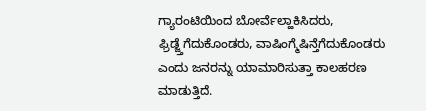ಗ್ಯಾರಂಟಿಯಿಂದ ಬೋರ್ವೆಲ್ಹಾಕಿಸಿದರು, ಫ್ರಿಡ್ಜ್ತೆಗೆದುಕೊಂಡರು, ವಾಷಿಂಗ್ಮೆಷಿನ್ತೆಗೆದುಕೊಂಡರು ಎಂದು ಜನರನ್ನು ಯಾಮಾರಿಸುತ್ತಾ ಕಾಲಹರಣ ಮಾಡುತ್ತಿದೆ.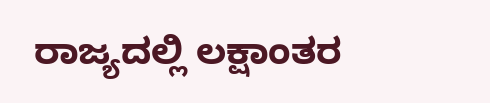ರಾಜ್ಯದಲ್ಲಿ ಲಕ್ಷಾಂತರ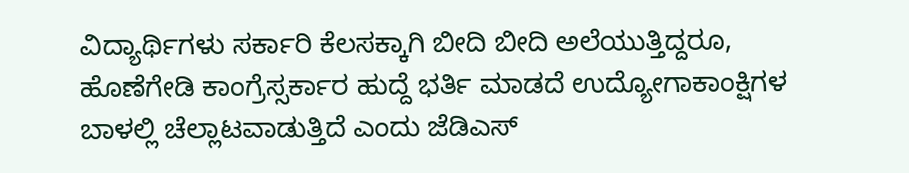ವಿದ್ಯಾರ್ಥಿಗಳು ಸರ್ಕಾರಿ ಕೆಲಸಕ್ಕಾಗಿ ಬೀದಿ ಬೀದಿ ಅಲೆಯುತ್ತಿದ್ದರೂ, ಹೊಣೆಗೇಡಿ ಕಾಂಗ್ರೆಸ್ಸರ್ಕಾರ ಹುದ್ದೆ ಭರ್ತಿ ಮಾಡದೆ ಉದ್ಯೋಗಾಕಾಂಕ್ಷಿಗಳ ಬಾಳಲ್ಲಿ ಚೆಲ್ಲಾಟವಾಡುತ್ತಿದೆ ಎಂದು ಜೆಡಿಎಸ್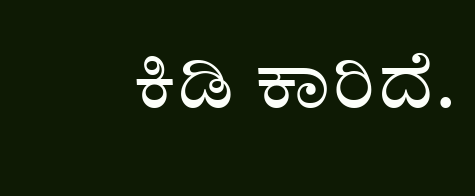ಕಿಡಿ ಕಾರಿದೆ.